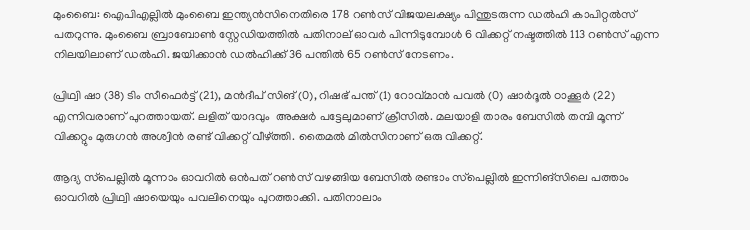മുംബൈ: ഐപിഎല്ലിൽ മുംബൈ ഇന്ത്യൻസിനെതിരെ 178 റൺസ് വിജയലക്ഷ്യം പിന്തുടരുന്ന ഡൽഹി കാപിറ്റൽസ് പതറുന്നു. മുംബൈ ബ്രാബോൺ സ്റ്റേഡിയത്തിൽ പതിനാല് ഓവർ പിന്നിടുമ്പോൾ 6 വിക്കറ്റ് നഷ്ടത്തിൽ 113 റൺസ് എന്ന നിലയിലാണ് ഡൽഹി. ജയിക്കാൻ ഡൽഹിക്ക് 36 പന്തിൽ 65 റൺസ് നേടണം.

പ്രിഥ്വി ഷാ (38) ടിം സീഫെർട്ട് (21), മൻദീപ് സിങ് (0), റിഷഭ് പന്ത് (1) റോവ്മാൻ പവൽ (0) ഷാർദൂൽ ഠാക്കൂർ (22) എന്നിവരാണ് പുറത്തായത്. ലളിത് യാദവും  അക്ഷർ പട്ടേലുമാണ് ക്രീസിൽ. മലയാളി താരം ബേസിൽ തമ്പി മൂന്ന് വിക്കറ്റും മുരുഗൻ അശ്വിൻ രണ്ട് വിക്കറ്റ് വീഴ്‌ത്തി. തൈമൽ മിൽസിനാണ് ഒരു വിക്കറ്റ്.

ആദ്യ സ്‌പെല്ലിൽ മൂന്നാം ഓവറിൽ ഒൻപത് റൺസ് വഴങ്ങിയ ബേസിൽ രണ്ടാം സ്‌പെല്ലിൽ ഇന്നിങ്‌സിലെ പത്താം ഓവറിൽ പ്രിഥ്വി ഷായെയും പവലിനെയും പുറത്താക്കി. പതിനാലാം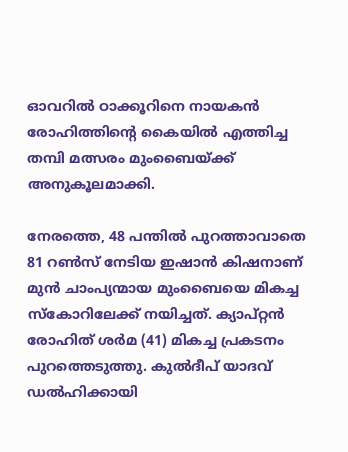ഓവറിൽ ഠാക്കൂറിനെ നായകൻ രോഹിത്തിന്റെ കൈയിൽ എത്തിച്ച തമ്പി മത്സരം മുംബൈയ്ക്ക് അനുകൂലമാക്കി.

നേരത്തെ, 48 പന്തിൽ പുറത്താവാതെ 81 റൺസ് നേടിയ ഇഷാൻ കിഷനാണ് മുൻ ചാംപ്യന്മായ മുംബൈയെ മികച്ച സ്‌കോറിലേക്ക് നയിച്ചത്. ക്യാപ്റ്റൻ രോഹിത് ശർമ (41) മികച്ച പ്രകടനം പുറത്തെടുത്തു. കുൽദീപ് യാദവ് ഡൽഹിക്കായി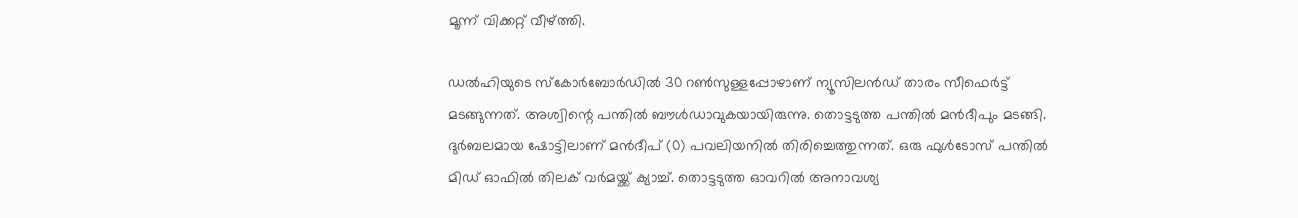മൂന്ന് വിക്കറ്റ് വീഴ്‌ത്തി.

ഡൽഹിയുടെ സ്‌കോർബോർഡിൽ 30 റൺസുള്ളപ്പോഴാണ് ന്യൂസിലൻഡ് താരം സീഫെർട്ട് മടങ്ങുന്നത്. അശ്വിന്റെ പന്തിൽ ബൗൾഡാവുകയായിരുന്നു. തൊട്ടടുത്ത പന്തിൽ മൻദീപും മടങ്ങി. ദുർബലമായ ഷോട്ടിലാണ് മൻദീപ് (0) പവലിയനിൽ തിരിച്ചെത്തുന്നത്. ഒരു ഫുൾടോസ് പന്തിൽ മിഡ് ഓഫിൽ തിലക് വർമയ്ക്ക് ക്യാച്ച്. തൊട്ടടുത്ത ഓവറിൽ അനാവശ്യ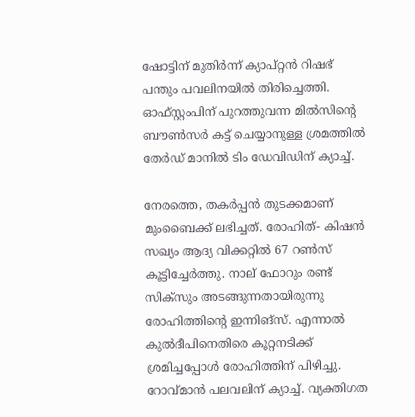ഷോട്ടിന് മുതിർന്ന് ക്യാപ്റ്റൻ റിഷഭ് പന്തും പവലിനയിൽ തിരിച്ചെത്തി. ഓഫ്സ്റ്റംപിന് പുറത്തുവന്ന മിൽസിന്റെ ബൗൺസർ കട്ട് ചെയ്യാനുള്ള ശ്രമത്തിൽ തേർഡ് മാനിൽ ടിം ഡേവിഡിന് ക്യാച്ച്.

നേരത്തെ, തകർപ്പൻ തുടക്കമാണ് മുംബൈക്ക് ലഭിച്ചത്. രോഹിത്- കിഷൻ സഖ്യം ആദ്യ വിക്കറ്റിൽ 67 റൺസ് കൂട്ടിച്ചേർത്തു. നാല് ഫോറും രണ്ട് സിക്സും അടങ്ങുന്നതായിരുന്നു രോഹിത്തിന്റെ ഇന്നിങ്സ്. എന്നാൽ കുൽദീപിനെതിരെ കൂറ്റനടിക്ക് ശ്രമിച്ചപ്പോൾ രോഹിത്തിന് പിഴിച്ചു. റോവ്മാൻ പലവലിന് ക്യാച്ച്. വ്യക്തിഗത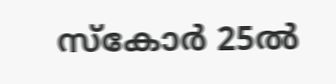സ്‌കോർ 25ൽ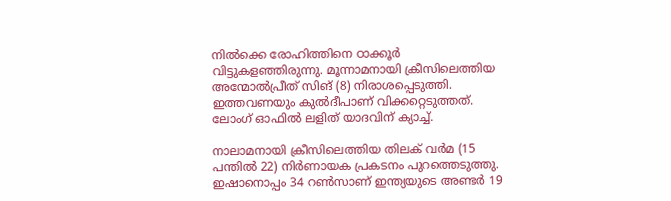നിൽക്കെ രോഹിത്തിനെ ഠാക്കൂർ വിട്ടുകളഞ്ഞിരുന്നു. മൂന്നാമനായി ക്രീസിലെത്തിയ അന്മോൽപ്രീത് സിങ് (8) നിരാശപ്പെടുത്തി. ഇത്തവണയും കുൽദീപാണ് വിക്കറ്റെടുത്തത്. ലോംഗ് ഓഫിൽ ലളിത് യാദവിന് ക്യാച്ച്.

നാലാമനായി ക്രീസിലെത്തിയ തിലക് വർമ (15 പന്തിൽ 22) നിർണായക പ്രകടനം പുറത്തെടുത്തു. ഇഷാനൊപ്പം 34 റൺസാണ് ഇന്ത്യയുടെ അണ്ടർ 19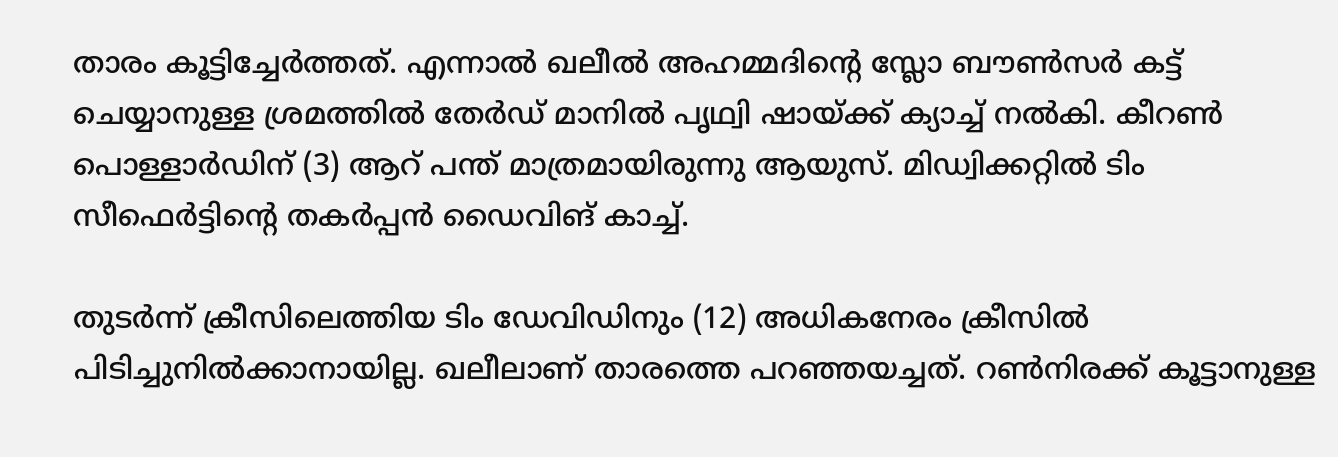താരം കൂട്ടിച്ചേർത്തത്. എന്നാൽ ഖലീൽ അഹമ്മദിന്റെ സ്ലോ ബൗൺസർ കട്ട് ചെയ്യാനുള്ള ശ്രമത്തിൽ തേർഡ് മാനിൽ പൃഥ്വി ഷായ്ക്ക് ക്യാച്ച് നൽകി. കീറൺ പൊള്ളാർഡിന് (3) ആറ് പന്ത് മാത്രമായിരുന്നു ആയുസ്. മിഡ്വിക്കറ്റിൽ ടിം സീഫെർട്ടിന്റെ തകർപ്പൻ ഡൈവിങ് കാച്ച്.

തുടർന്ന് ക്രീസിലെത്തിയ ടിം ഡേവിഡിനും (12) അധികനേരം ക്രീസിൽ പിടിച്ചുനിൽക്കാനായില്ല. ഖലീലാണ് താരത്തെ പറഞ്ഞയച്ചത്. റൺനിരക്ക് കൂട്ടാനുള്ള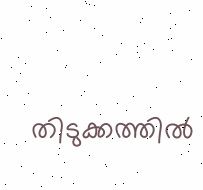തിടുക്കത്തിൽ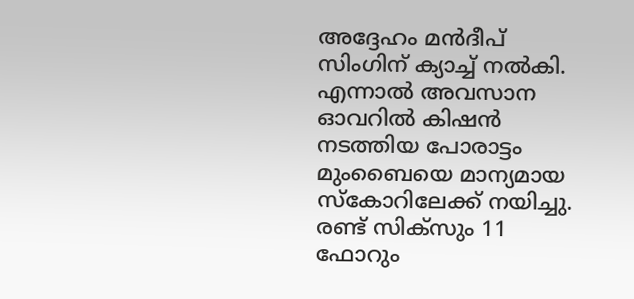അദ്ദേഹം മൻദീപ് സിംഗിന് ക്യാച്ച് നൽകി. എന്നാൽ അവസാന ഓവറിൽ കിഷൻ നടത്തിയ പോരാട്ടം മുംബൈയെ മാന്യമായ സ്‌കോറിലേക്ക് നയിച്ചു. രണ്ട് സിക്സും 11 ഫോറും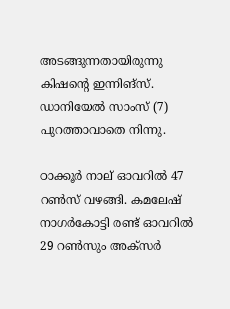അടങ്ങുന്നതായിരുന്നു കിഷന്റെ ഇന്നിങ്സ്. ഡാനിയേൽ സാംസ് (7) പുറത്താവാതെ നിന്നു.

ഠാക്കൂർ നാല് ഓവറിൽ 47 റൺസ് വഴങ്ങി. കമലേഷ് നാഗർകോട്ടി രണ്ട് ഓവറിൽ 29 റൺസും അക്സർ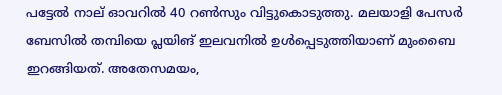പട്ടേൽ നാല് ഓവറിൽ 40 റൺസും വിട്ടുകൊടുത്തു. മലയാളി പേസർ ബേസിൽ തമ്പിയെ പ്ലയിങ് ഇലവനിൽ ഉൾപ്പെടുത്തിയാണ് മുംബൈ ഇറങ്ങിയത്. അതേസമയം,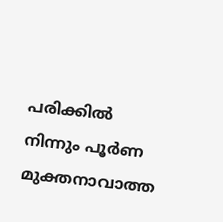പരിക്കിൽ നിന്നും പൂർണ മുക്തനാവാത്ത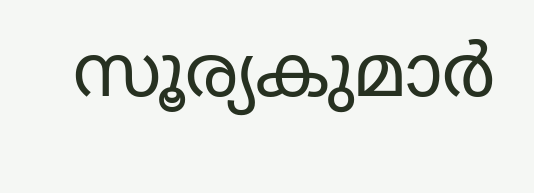സൂര്യകുമാർ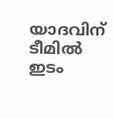യാദവിന് ടീമിൽ ഇടം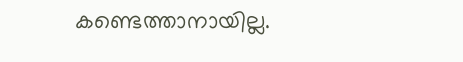കണ്ടെത്താനായില്ല.